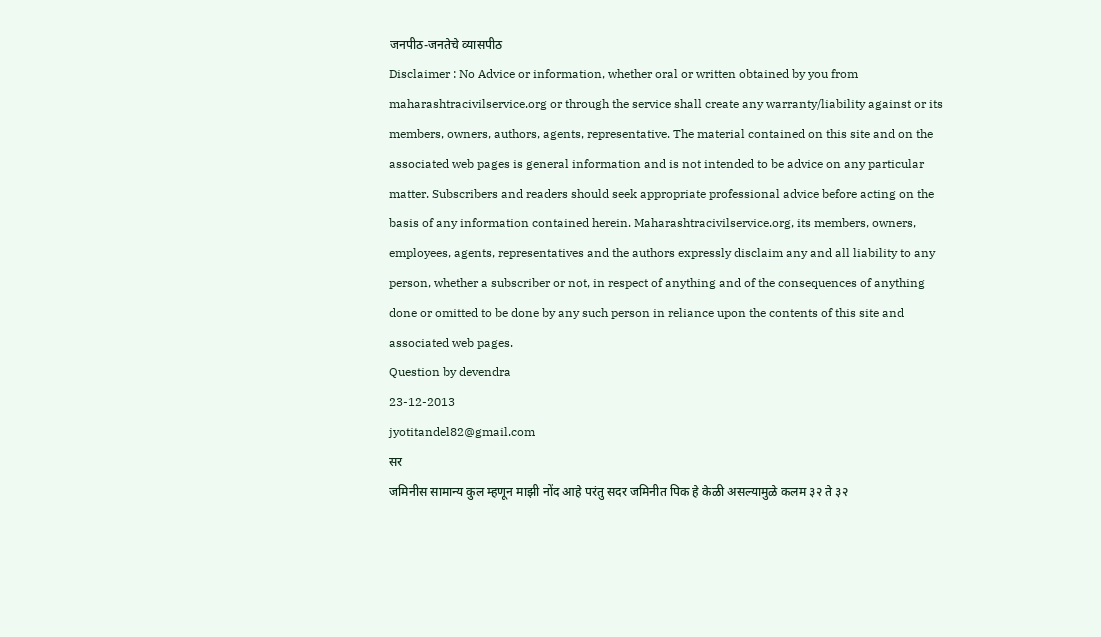जनपीठ-जनतेचे व्यासपीठ
Disclaimer : No Advice or information, whether oral or written obtained by you from maharashtracivilservice.org or through the service shall create any warranty/liability against or its members, owners, authors, agents, representative. The material contained on this site and on the associated web pages is general information and is not intended to be advice on any particular matter. Subscribers and readers should seek appropriate professional advice before acting on the basis of any information contained herein. Maharashtracivilservice.org, its members, owners, employees, agents, representatives and the authors expressly disclaim any and all liability to any person, whether a subscriber or not, in respect of anything and of the consequences of anything done or omitted to be done by any such person in reliance upon the contents of this site and associated web pages.
Question by devendra
23-12-2013
jyotitandel82@gmail.com
सर
जमिनीस सामान्य कुल म्हणून माझी नोंद आहे परंतु सदर जमिनीत पिक हे केळी असल्यामुळे कलम ३२ ते ३२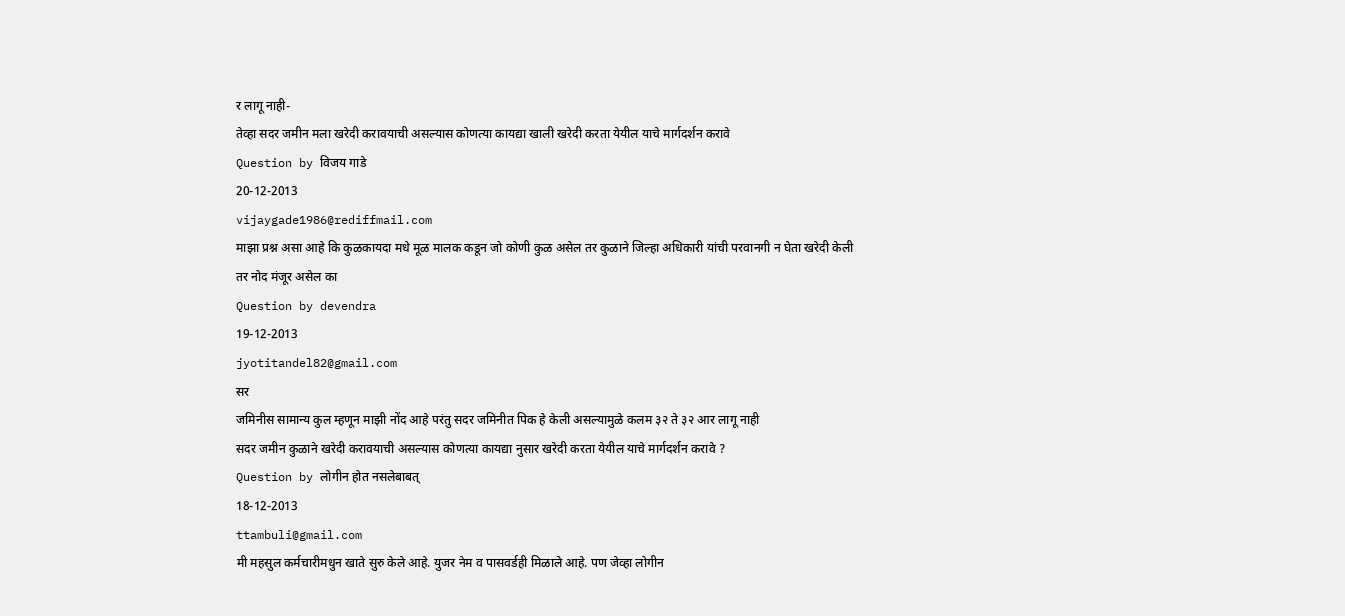र लागू नाही-
तेव्हा सदर जमीन मला खरेदी करावयाची असल्यास कोणत्या कायद्या खाली खरेदी करता येयील याचे मार्गदर्शन करावे
Question by विजय गाडे
20-12-2013
vijaygade1986@rediffmail.com
माझा प्रश्न असा आहे कि कुळकायदा मधे मूळ मालक कडून जो कोणी कुळ असेल तर कुळाने जिल्हा अधिकारी यांची परवानगी न घेता खरेदी केली तर नोद मंजूर असेल का
Question by devendra
19-12-2013
jyotitandel82@gmail.com
सर
जमिनीस सामान्य कुल म्हणून माझी नोंद आहे परंतु सदर जमिनीत पिक हे केली असल्यामुळे कलम ३२ ते ३२ आर लागू नाही
सदर जमीन कुळाने खरेदी करावयाची असल्यास कोणत्या कायद्या नुसार खरेदी करता येयील याचे मार्गदर्शन करावे ?
Question by लोगीन होत नसलेबाबत्
18-12-2013
ttambuli@gmail.com
मी महसुल कर्मचारीमधुन खाते सुरु केले आहे. युजर नेम व पासवर्डही मिळाले आहे. पण जेव्हा लोगीन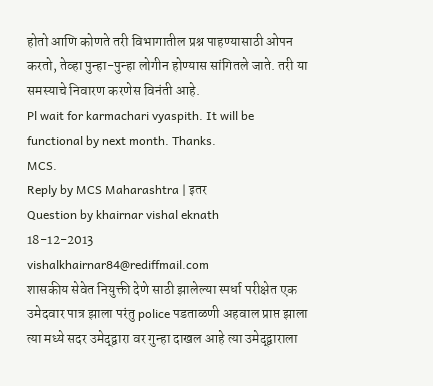होतो आणि कोणते तरी विभागातील प्रश्न पाहण्यासाठी ओपन करतो, तेव्हा पुन्हा-पुन्हा लोगीन होण्यास सांगितले जाते. तरी या समस्याचे निवारण करणेस विनंती आहे.
Pl wait for karmachari vyaspith. It will be functional by next month. Thanks.
MCS.
Reply by MCS Maharashtra | इतर
Question by khairnar vishal eknath
18-12-2013
vishalkhairnar84@rediffmail.com
शासकीय सेवेत नियुक्ती देणे साठी झालेल्या स्पर्धा परीक्षेत एक उमेदवार पात्र झाला परंतु police पडताळणी अहवाल प्राप्त झाला त्या मध्ये सदर उमेद्द्वारा वर गुन्हा दाखल आहे त्या उमेद्द्वाराला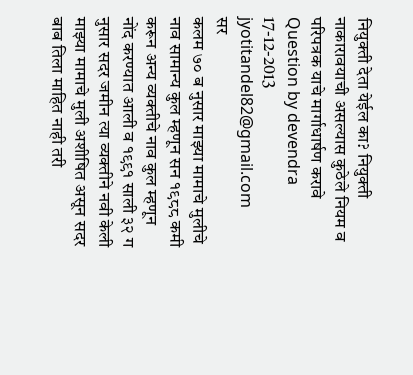नियुक्ती देता येईल का? नियुक्ती नाकारावयाची असल्यास कुठेले नियम व परिपत्रक याचे मार्गाधार्षण करावे
Question by devendra
17-12-2013
jyotitandel82@gmail.com
सर
कलम ७० ब नुसार माझ्या मामाचे मुलीचे नाव सामान्य कुल म्हणून सन १९८८ कमी करून अन्य व्यक्तीचे नाव कुल म्हणून नोंद करण्यात आली व १९९१ साली ३२ ग नुसार सदर जमीन त्या व्यक्तीने नवी केली
माझ्या मामाचे मुली अशीषित असून सदर बाब तिला माहित नाही तरी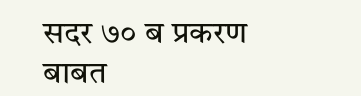सदर ७० ब प्रकरण बाबत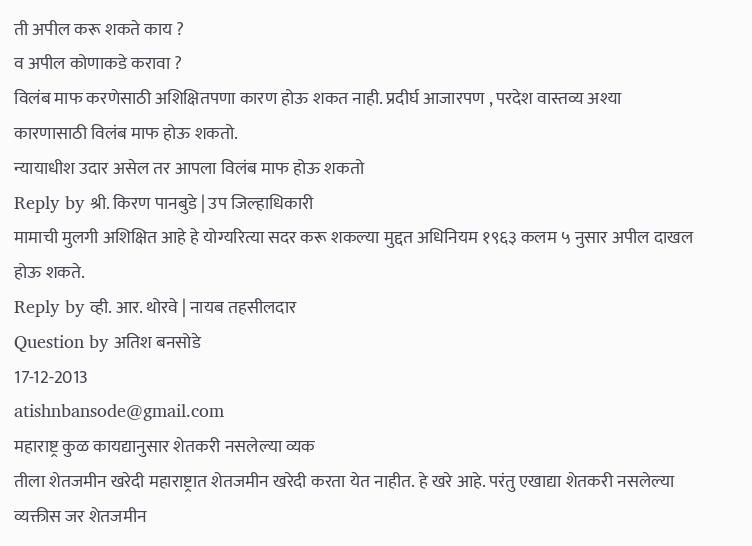ती अपील करू शकते काय ?
व अपील कोणाकडे करावा ?
विलंब माफ करणेसाठी अशिक्षितपणा कारण होऊ शकत नाही. प्रदीर्घ आजारपण , परदेश वास्तव्य अश्या कारणासाठी विलंब माफ होऊ शकतो.
न्यायाधीश उदार असेल तर आपला विलंब माफ होऊ शकतो
Reply by श्री. किरण पानबुडे | उप जिल्हाधिकारी
मामाची मुलगी अशिक्षित आहे हे योग्यरित्या सदर करू शकल्या मुद्दत अधिनियम १९६३ कलम ५ नुसार अपील दाखल होऊ शकते.
Reply by व्ही. आर. थोरवे | नायब तहसीलदार
Question by अतिश बनसोडे
17-12-2013
atishnbansode@gmail.com
महाराष्ट्र कुळ कायद्यानुसार शेतकरी नसलेल्या व्यक
तीला शेतजमीन खरेदी महाराष्ट्रात शेतजमीन खरेदी करता येत नाहीत. हे खरे आहे. परंतु एखाद्या शेतकरी नसलेल्या व्यक्तीस जर शेतजमीन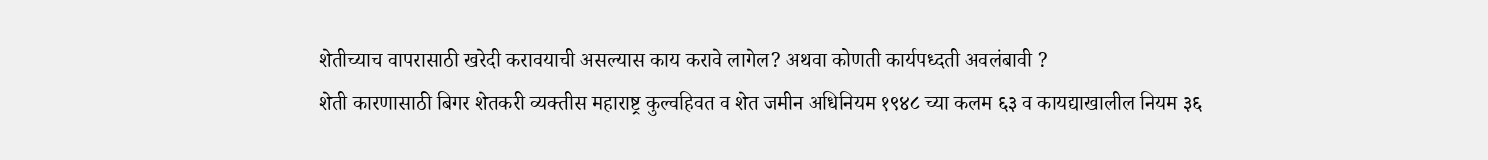शेतीच्याच वापरासाठी खरेदी करावयाची असल्यास काय करावे लागेल? अथवा कोणती कार्यपध्दती अवलंबावी ?
शेती कारणासाठी बिगर शेतकरी व्यक्तीस महाराष्ट्र कुल्वहिवत व शेत जमीन अधिनियम १९४८ च्या कलम ६३ व कायद्याखालील नियम ३६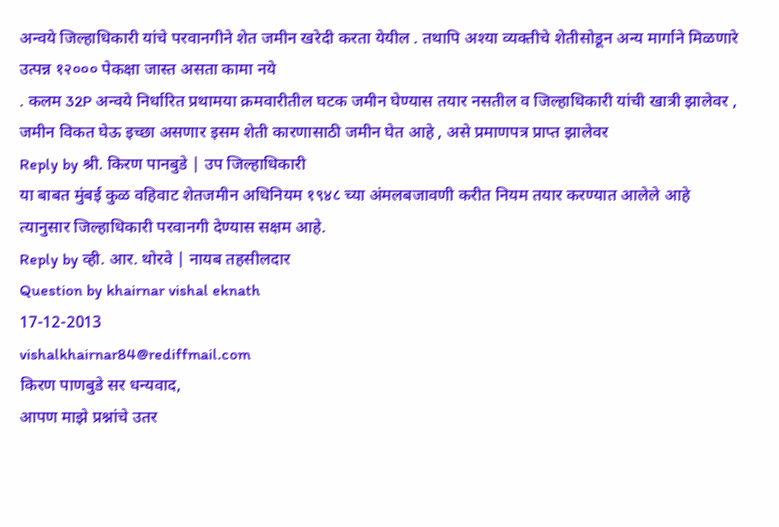अन्वये जिल्हाधिकारी यांचे परवानगीने शेत जमीन खरेदी करता येयील . तथापि अश्या व्यक्तीचे शेतीसोडून अन्य मार्गाने मिळणारे उत्पन्न १२००० पेकक्षा जास्त असता कामा नये
. कलम 32P अन्वये निर्धारित प्रथामया क्रमवारीतील घटक जमीन घेण्यास तयार नसतील व जिल्हाधिकारी यांची खात्री झालेवर , जमीन विकत घेऊ इच्छा असणार इसम शेती कारणासाठी जमीन घेत आहे , असे प्रमाणपत्र प्राप्त झालेवर
Reply by श्री. किरण पानबुडे | उप जिल्हाधिकारी
या बाबत मुंबई कुळ वहिवाट शेतजमीन अधिनियम १९४८ च्या अंमलबजावणी करीत नियम तयार करण्यात आलेले आहे त्यानुसार जिल्हाधिकारी परवानगी देण्यास सक्षम आहे.
Reply by व्ही. आर. थोरवे | नायब तहसीलदार
Question by khairnar vishal eknath
17-12-2013
vishalkhairnar84@rediffmail.com
किरण पाणबुडे सर धन्यवाद,
आपण माझे प्रश्नांचे उतर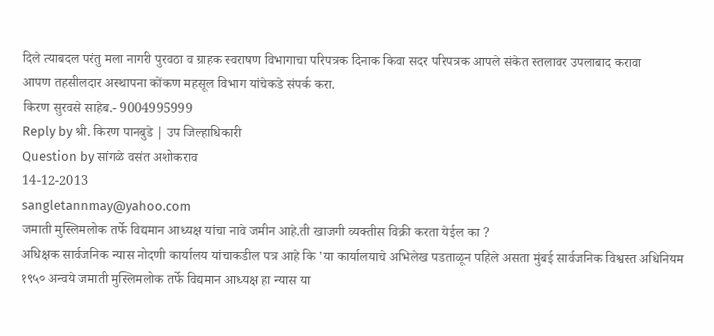दिले त्याबदल परंतु मला नागरी पुरवठा व ग्राहक स्वराषण विभागाचा परिपत्रक दिनाक किवा सदर परिपत्रक आपले संकेत स्तलावर उपलाबाद करावा
आपण तहसीलदार अस्थापना कोंकण महसूल विभाग यांचेकडे संपर्क करा.
किरण सुरवसे साहेब.- 9004995999
Reply by श्री. किरण पानबुडे | उप जिल्हाधिकारी
Question by सांगळे वसंत अशोकराव
14-12-2013
sangletannmay@yahoo.com
जमाती मुस्लिमलोक तर्फे विद्यमान आध्यक्ष यांचा नावे जमीन आहे.ती खाजगी व्यक्तीस विक्री करता येईल का ?
अधिक्षक सार्वजनिक न्यास नोदणी कार्यालय यांचाकडील पत्र आहे कि 'या कार्यालयाचे अभिलेख पडताळून पहिले असता मुंबई सार्वजनिक विश्वस्त अधिनियम १९५० अन्वये जमाती मुस्लिमलोक तर्फे विद्यमान आध्यक्ष हा न्यास या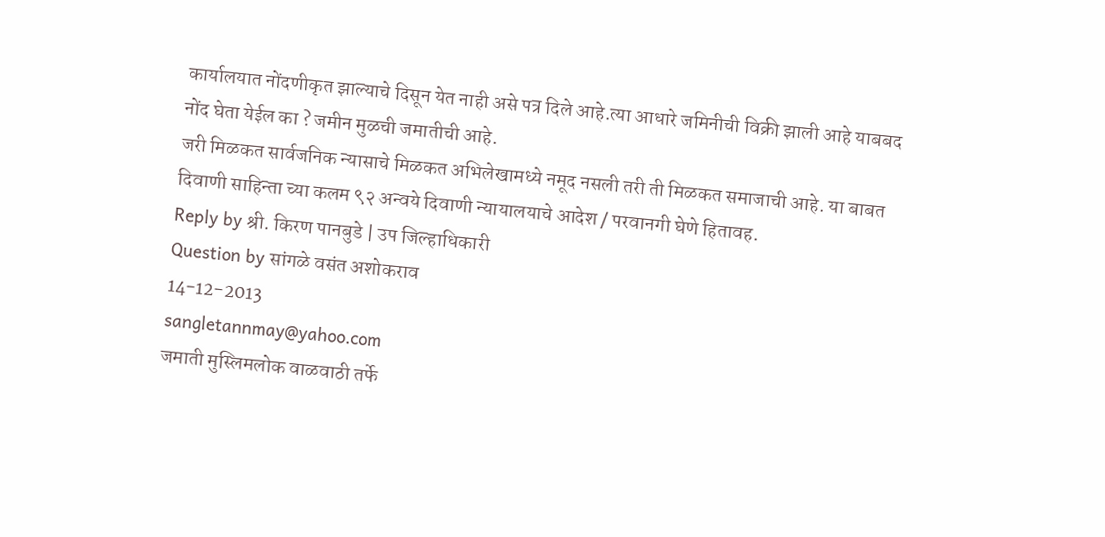कार्यालयात नोंदणीकृत झाल्याचे दिसून येत नाही असे पत्र दिले आहे.त्या आधारे जमिनीची विक्री झाली आहे याबबद नोंद घेता येईल का ? जमीन मुळची जमातीची आहे.
जरी मिळकत सार्वजनिक न्यासाचे मिळकत अभिलेखामध्ये नमूद नसली तरी ती मिळकत समाजाची आहे. या बाबत दिवाणी साहिन्ता च्या कलम ९२ अन्वये दिवाणी न्यायालयाचे आदेश / परवानगी घेणे हितावह.
Reply by श्री. किरण पानबुडे | उप जिल्हाधिकारी
Question by सांगळे वसंत अशोकराव
14-12-2013
sangletannmay@yahoo.com
जमाती मुस्लिमलोक वाळवाठी तर्फे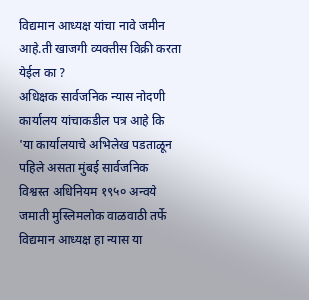विद्यमान आध्यक्ष यांचा नावे जमीन आहे.ती खाजगी व्यक्तीस विक्री करता येईल का ?
अधिक्षक सार्वजनिक न्यास नोदणी कार्यालय यांचाकडील पत्र आहे कि 'या कार्यालयाचे अभिलेख पडताळून पहिले असता मुंबई सार्वजनिक विश्वस्त अधिनियम १९५० अन्वये जमाती मुस्लिमलोक वाळवाठी तर्फे विद्यमान आध्यक्ष हा न्यास या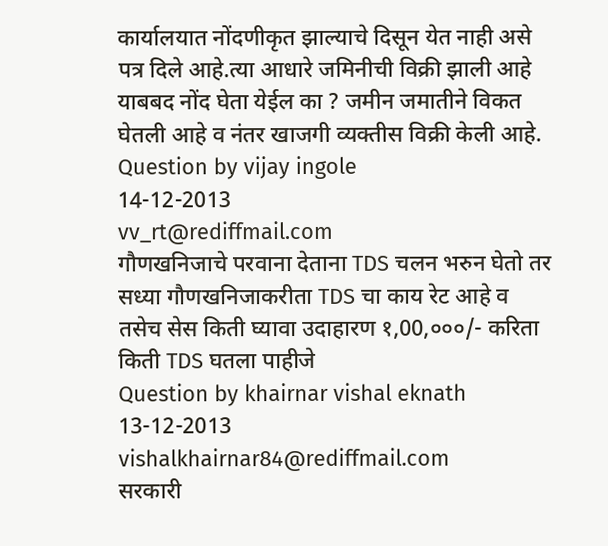कार्यालयात नोंदणीकृत झाल्याचे दिसून येत नाही असे पत्र दिले आहे.त्या आधारे जमिनीची विक्री झाली आहे याबबद नोंद घेता येईल का ? जमीन जमातीने विकत घेतली आहे व नंतर खाजगी व्यक्तीस विक्री केली आहे.
Question by vijay ingole
14-12-2013
vv_rt@rediffmail.com
गौणखनिजाचे परवाना देताना TDS चलन भरुन घेतो तर सध्या गौणखनिजाकरीता TDS चा काय रेट आहे व तसेच सेस किती घ्यावा उदाहारण १,00,०००/- करिता किती TDS घतला पाहीजे
Question by khairnar vishal eknath
13-12-2013
vishalkhairnar84@rediffmail.com
सरकारी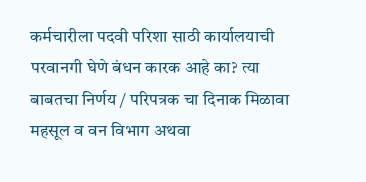कर्मचारीला पदवी परिशा साठी कार्यालयाची परवानगी घेणे बंधन कारक आहे का? त्या बाबतचा निर्णय / परिपत्रक चा दिनाक मिळावा
महसूल व वन विभाग अथवा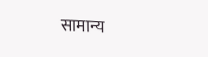सामान्य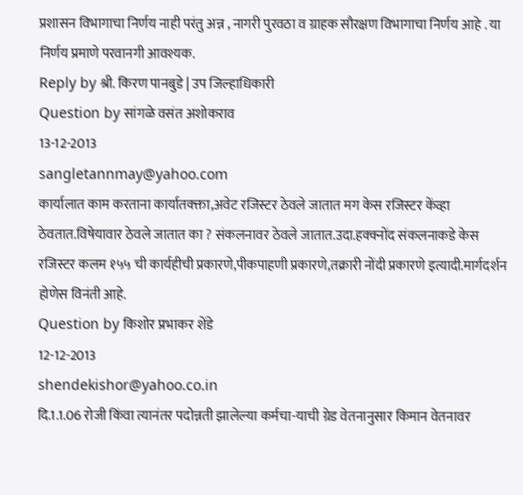प्रशासन विभागाचा निर्णय नाही परंतु अन्न , नागरी पुरवठा व ग्राहक सौरक्षण विभागाचा निर्णय आहे . या निर्णय प्रमाणे परवानगी आवश्यक.
Reply by श्री. किरण पानबुडे | उप जिल्हाधिकारी
Question by सांगळे वसंत अशोकराव
13-12-2013
sangletannmay@yahoo.com
कार्यालात काम करताना कार्यातक्क्ता,अवेट रजिस्टर ठेवले जातात मग केस रजिस्टर केंव्हा ठेवतात.विषेयावार ठेवले जातात का ? संकलनावर ठेवले जातात.उदा.हक्क्नोंद संकलनाकडे केस रजिस्टर कलम १५५ ची कार्यहीची प्रकारणे,पीकपाहणी प्रकारणे,तक्रारी नोंदी प्रकारणे इत्यादी.मार्गदर्शन होणेस विनंती आहे.
Question by किशोर प्रभाकर शेंडे
12-12-2013
shendekishor@yahoo.co.in
दि.1.1.06 रोजी किंवा त्यानंतर पदोन्नती झालेल्या कर्मचा-याची ग्रेड वेतनानुसार किमान वेतनावर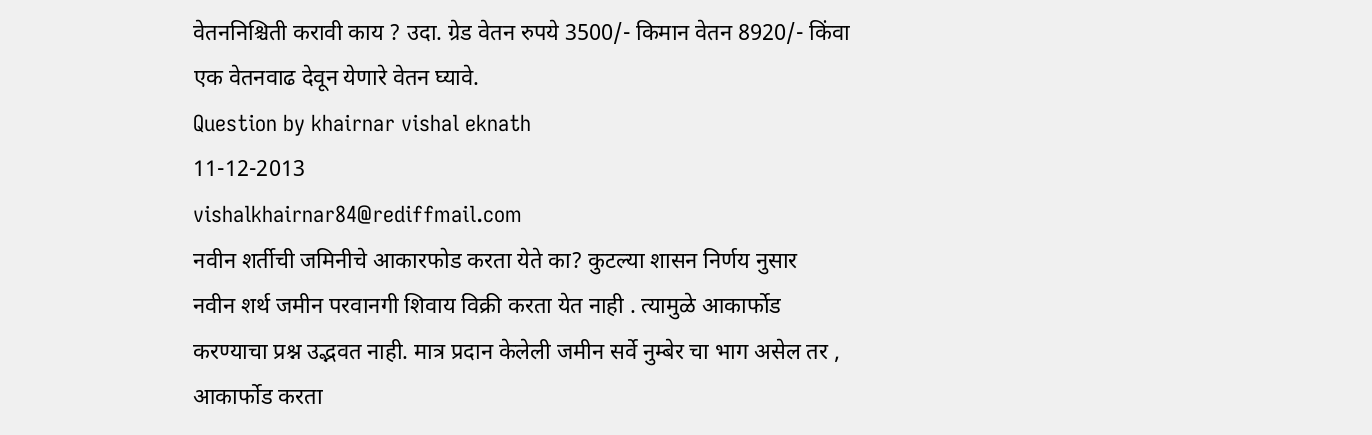वेतननिश्चिती करावी काय ? उदा. ग्रेड वेतन रुपये 3500/- किमान वेतन 8920/- किंवा एक वेतनवाढ देवून येणारे वेतन घ्यावे.
Question by khairnar vishal eknath
11-12-2013
vishalkhairnar84@rediffmail.com
नवीन शर्तीची जमिनीचे आकारफोड करता येते का? कुटल्या शासन निर्णय नुसार
नवीन शर्थ जमीन परवानगी शिवाय विक्री करता येत नाही . त्यामुळे आकार्फोड करण्याचा प्रश्न उद्भवत नाही. मात्र प्रदान केलेली जमीन सर्वे नुम्बेर चा भाग असेल तर , आकार्फोड करता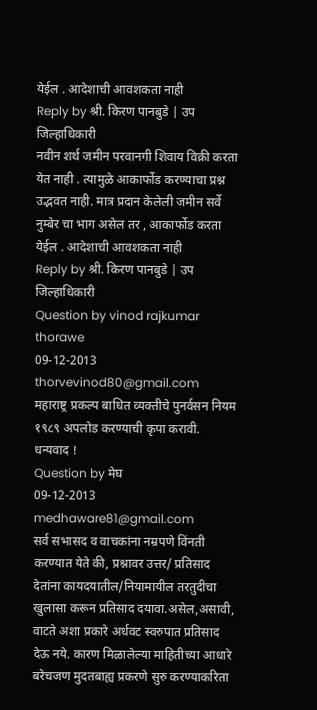येईल . आदेशाची आवशकता नाही
Reply by श्री. किरण पानबुडे | उप जिल्हाधिकारी
नवीन शर्थ जमीन परवानगी शिवाय विक्री करता येत नाही . त्यामुळे आकार्फोड करण्याचा प्रश्न उद्भवत नाही. मात्र प्रदान केलेली जमीन सर्वे नुम्बेर चा भाग असेल तर , आकार्फोड करता येईल . आदेशाची आवशकता नाही
Reply by श्री. किरण पानबुडे | उप जिल्हाधिकारी
Question by vinod rajkumar thorawe
09-12-2013
thorvevinod80@gmail.com
महाराष्ट्र प्रकल्प बाधित व्यक्तीचे पुनर्वसन नियम १९८९ अपलोड करण्याची कृपा करावी. धन्यवाद !
Question by मेघ
09-12-2013
medhaware81@gmail.com
सर्व सभासद व वाचकांना नम्रपणे विंनती करण्यात येते की, प्रश्नावर उत्तर/ प्रतिसाद देतांना कायदयातील/नियामायील तरतुदीचा खुलासा करून प्रतिसाद दयावा.असेल,असावी, वाटते अशा प्रकारे अर्धवट स्वरुपात प्रतिसाद देऊ नये. कारण मिळालेल्या माहितीच्या आधारे बरेचजण मुदतबाह्य प्रकरणे सुरु करण्याकरिता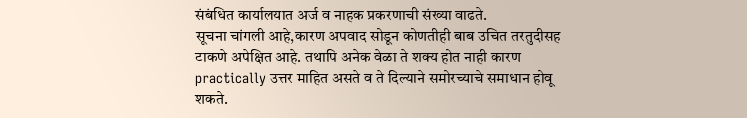संबंधित कार्यालयात अर्ज व नाहक प्रकरणाची संख्या वाढते.
सूचना चांगली आहे,कारण अपवाद सोडून कोणतीही बाब उचित तरतुदीसह टाकणे अपेक्षित आहे. तथापि अनेक वेळा ते शक्य होत नाही कारण practically उत्तर माहित असते व ते दिल्याने समोरच्याचे समाधान होवू शकते.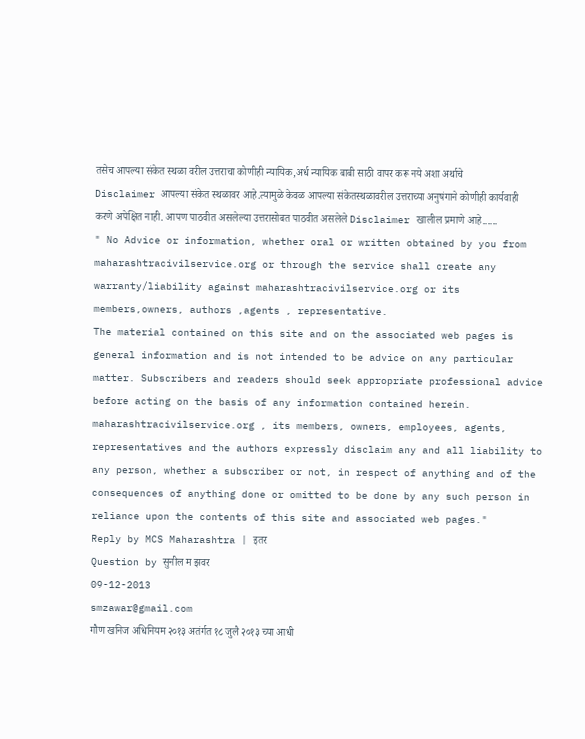तसेच आपल्या संकेत स्थळा वरील उत्तराचा कोणीही न्यायिक,अर्ध न्यायिक बाबी साठी वापर करू नये अशा अर्थाचे Disclaimer आपल्या संकेत स्थळावर आहे.त्यामुळे केवळ आपल्या संकेतस्थळावरील उत्तराच्या अनुषंगाने कोणीही कार्यवाही करणे अपेक्षित नाही. आपण पाठवीत असलेल्या उत्तरासोबत पाठवीत असलेले Disclaimer खालील प्रमाणे आहे......
" No Advice or information, whether oral or written obtained by you from maharashtracivilservice.org or through the service shall create any warranty/liability against maharashtracivilservice.org or its members,owners, authors ,agents , representative.
The material contained on this site and on the associated web pages is general information and is not intended to be advice on any particular matter. Subscribers and readers should seek appropriate professional advice before acting on the basis of any information contained herein. maharashtracivilservice.org , its members, owners, employees, agents, representatives and the authors expressly disclaim any and all liability to any person, whether a subscriber or not, in respect of anything and of the consequences of anything done or omitted to be done by any such person in reliance upon the contents of this site and associated web pages."
Reply by MCS Maharashtra | इतर
Question by सुनील म झवर
09-12-2013
smzawar@gmail.com
गौण खनिज अधिनियम २०१३ अतंर्गत १८ जुलै २०१३ च्या आधी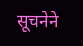सूचनेने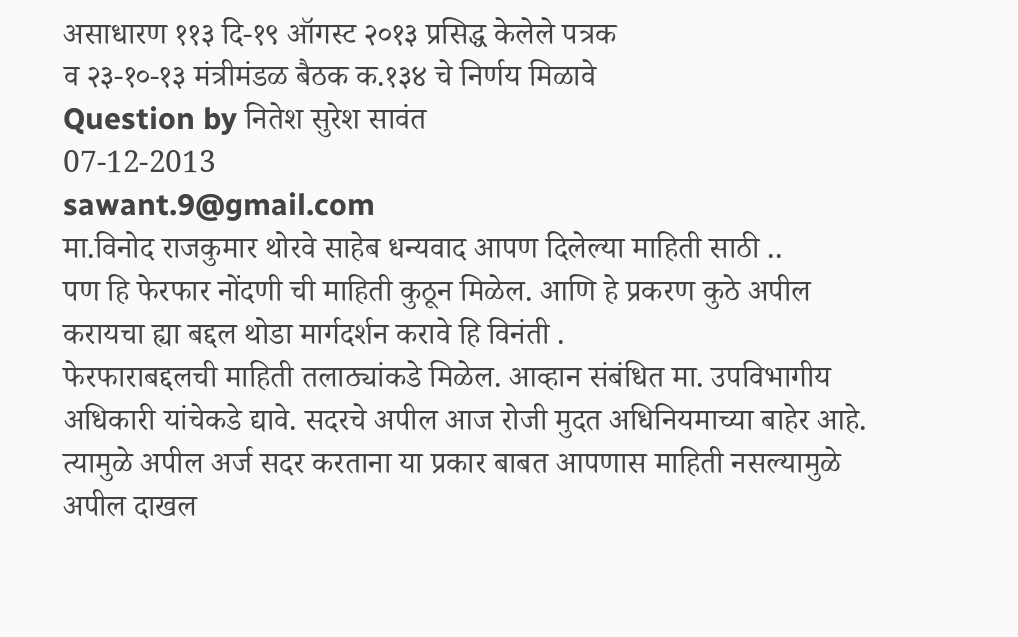असाधारण ११३ दि-१९ ऑगस्ट २०१३ प्रसिद्ध केलेले पत्रक
व २३-१०-१३ मंत्रीमंडळ बैठक क.१३४ चे निर्णय मिळावे
Question by नितेश सुरेश सावंत
07-12-2013
sawant.9@gmail.com
मा.विनोद राजकुमार थोरवे साहेब धन्यवाद आपण दिलेल्या माहिती साठी ..
पण हि फेरफार नोंदणी ची माहिती कुठून मिळेल. आणि हे प्रकरण कुठे अपील करायचा ह्या बद्दल थोडा मार्गदर्शन करावे हि विनंती .
फेरफाराबद्दलची माहिती तलाठ्यांकडे मिळेल. आव्हान संबंधित मा. उपविभागीय अधिकारी यांचेकडे द्यावे. सदरचे अपील आज रोजी मुदत अधिनियमाच्या बाहेर आहे. त्यामुळे अपील अर्ज सदर करताना या प्रकार बाबत आपणास माहिती नसल्यामुळे अपील दाखल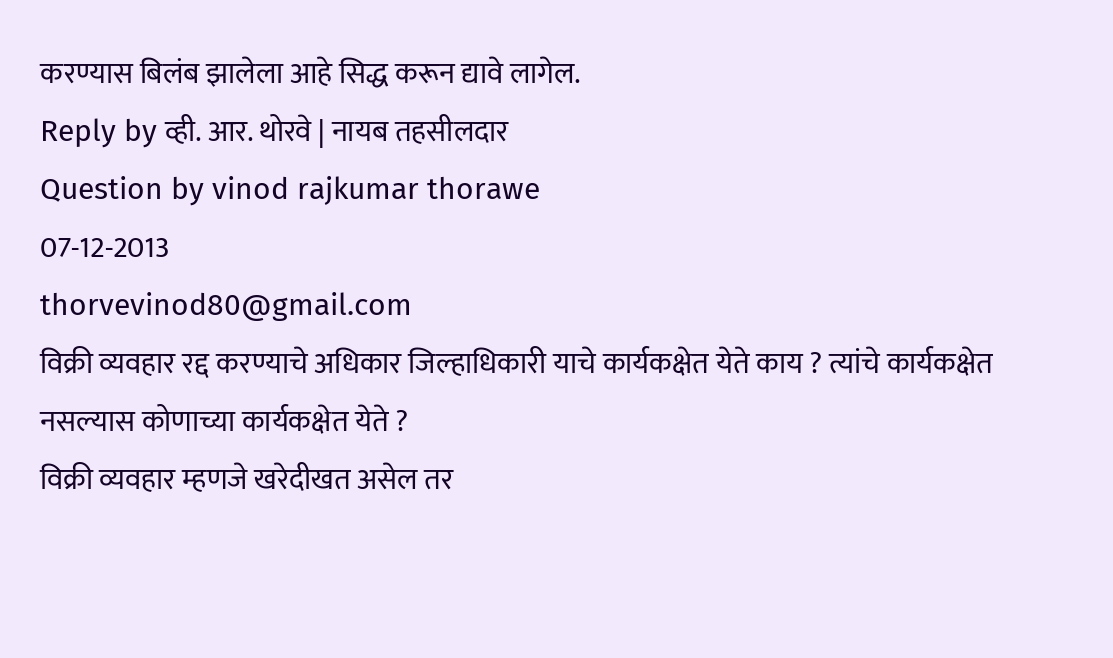करण्यास बिलंब झालेला आहे सिद्ध करून द्यावे लागेल.
Reply by व्ही. आर. थोरवे | नायब तहसीलदार
Question by vinod rajkumar thorawe
07-12-2013
thorvevinod80@gmail.com
विक्री व्यवहार रद्द करण्याचे अधिकार जिल्हाधिकारी याचे कार्यकक्षेत येते काय ? त्यांचे कार्यकक्षेत नसल्यास कोणाच्या कार्यकक्षेत येते ?
विक्री व्यवहार म्हणजे खरेदीखत असेल तर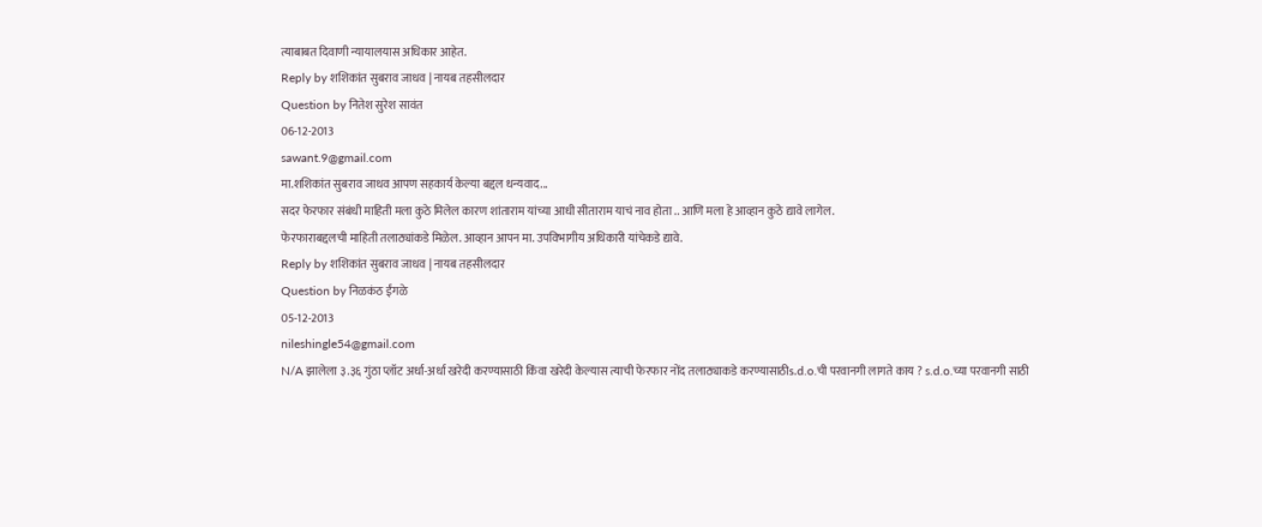त्याबाबत दिवाणी न्यायालयास अधिकार आहेत.
Reply by शशिकांत सुबराव जाधव | नायब तहसीलदार
Question by नितेश सुरेश सावंत
06-12-2013
sawant.9@gmail.com
मा.शशिकांत सुबराव जाधव आपण सहकार्य केल्या बद्दल धन्यवाद...
सदर फेरफार संबंधी माहिती मला कुठे मिलेल कारण शांताराम यांच्या आधी सीताराम याचं नाव होता .. आणि मला हे आव्हान कुठे द्यावे लागेल.
फेरफाराबद्दलची माहिती तलाठ्यांकडे मिळेल. आव्हान आपन मा. उपविभागीय अधिकारी यांचेकडे द्यावे.
Reply by शशिकांत सुबराव जाधव | नायब तहसीलदार
Question by निळकंठ ईंगळे
05-12-2013
nileshingle54@gmail.com
N/A झालेला ३.३६ गुंठा प्लॉट अर्धा-अर्धा खरेदी करण्यासाठी किंवा खरेदी केल्यास त्याची फेरफार नोंद तलाठ्याकडे करण्यासाठीs.d.o.ची परवानगी लागते काय ? s.d.o.च्या परवानगी साठी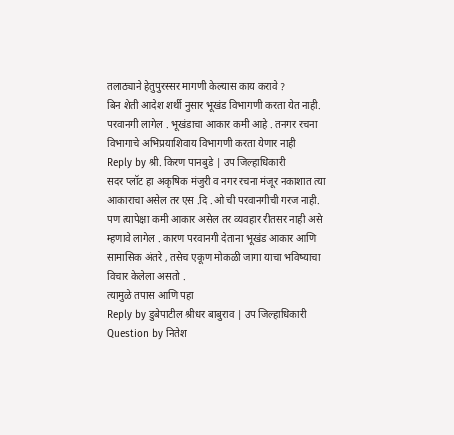तलाठ्याने हेतुपुरस्सर मागणी केल्यास काय करावे ?
बिन शेती आदेश शर्थी नुसार भूखंड विभागणी करता येत नाही. परवानगी लागेल . भूखंडाचा आकार कमी आहे . तनगर रचना विभागाचे अभिप्रयाशिवाय विभागणी करता येणार नाही
Reply by श्री. किरण पानबुडे | उप जिल्हाधिकारी
सदर प्लॉट हा अकृषिक मंजुरी व नगर रचना मंजूर नकाशात त्या आकाराचा असेल तर एस .दि .ओ ची परवानगीची गरज नाही.
पण त्यापेक्षा कमी आकार असेल तर व्यवहार रीतसर नाही असे म्हणावे लागेल . कारण परवानगी देताना भूखंड आकार आणि सामासिक अंतरे , तसेच एकूण मोकळी जागा याचा भविष्याचा विचार केलेला असतो .
त्यामुळे तपास आणि पहा
Reply by डुबेपाटील श्रीधर बाबुराव | उप जिल्हाधिकारी
Question by नितेश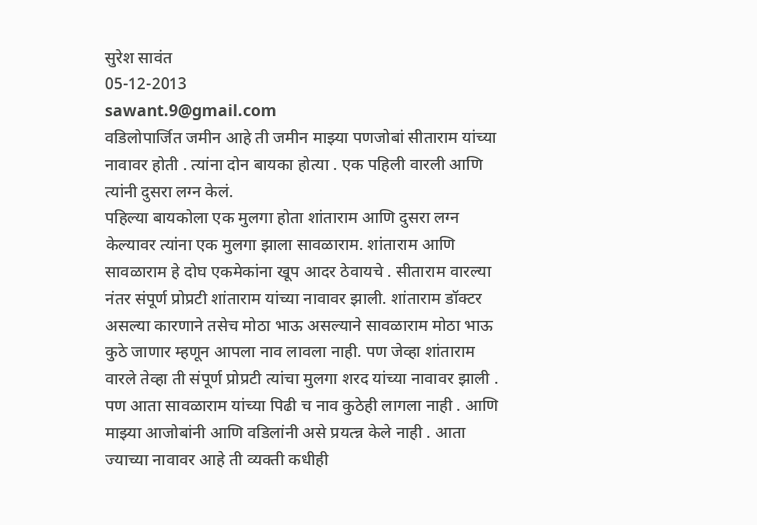सुरेश सावंत
05-12-2013
sawant.9@gmail.com
वडिलोपार्जित जमीन आहे ती जमीन माझ्या पणजोबां सीताराम यांच्या नावावर होती . त्यांना दोन बायका होत्या . एक पहिली वारली आणि त्यांनी दुसरा लग्न केलं.
पहिल्या बायकोला एक मुलगा होता शांताराम आणि दुसरा लग्न केल्यावर त्यांना एक मुलगा झाला सावळाराम. शांताराम आणि सावळाराम हे दोघ एकमेकांना खूप आदर ठेवायचे . सीताराम वारल्या नंतर संपूर्ण प्रोप्रटी शांताराम यांच्या नावावर झाली. शांताराम डॉक्टर असल्या कारणाने तसेच मोठा भाऊ असल्याने सावळाराम मोठा भाऊ कुठे जाणार म्हणून आपला नाव लावला नाही. पण जेव्हा शांताराम वारले तेव्हा ती संपूर्ण प्रोप्रटी त्यांचा मुलगा शरद यांच्या नावावर झाली .
पण आता सावळाराम यांच्या पिढी च नाव कुठेही लागला नाही . आणि माझ्या आजोबांनी आणि वडिलांनी असे प्रयत्न्न केले नाही . आता ज्याच्या नावावर आहे ती व्यक्ती कधीही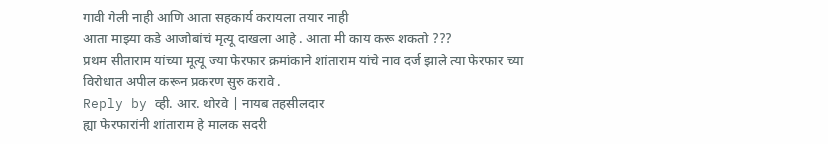गावी गेली नाही आणि आता सहकार्य करायला तयार नाही
आता माझ्या कडे आजोबांचं मृत्यू दाखला आहे . आता मी काय करू शकतो ???
प्रथम सीताराम यांच्या मूत्यू ज्या फेरफार क्रमांकाने शांताराम यांचे नाव दर्ज झाले त्या फेरफार च्या विरोधात अपील करून प्रकरण सुरु करावे .
Reply by व्ही. आर. थोरवे | नायब तहसीलदार
ह्या फेरफारांनी शांताराम हे मालक सदरी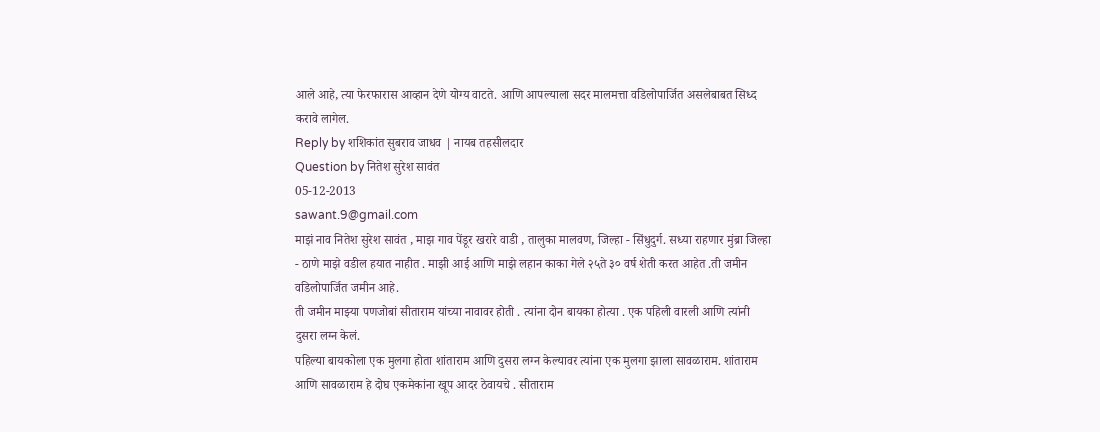आले आहे, त्या फेरफारास आव्हान देणे योग्य वाटते. आणि आपल्याला सदर मालमत्ता वडिलोपार्जित असलेबाबत सिध्द करावे लागेल.
Reply by शशिकांत सुबराव जाधव | नायब तहसीलदार
Question by नितेश सुरेश सावंत
05-12-2013
sawant.9@gmail.com
माझं नाव नितेश सुरेश सावंत , माझ गाव पेंडूर खरारे वाडी , तालुका मालवण, जिल्हा - सिंधुदुर्ग. सध्या राहणार मुंब्रा जिल्हा - ठाणे माझे वडील हयात नाहीत . माझी आई आणि माझे लहान काका गेले २५ते ३० वर्ष शेती करत आहेत .ती जमीन वडिलोपार्जित जमीन आहे.
ती जमीन माझ्या पणजोबां सीताराम यांच्या नावावर होती . त्यांना दोन बायका होत्या . एक पहिली वारली आणि त्यांनी दुसरा लग्न केलं.
पहिल्या बायकोला एक मुलगा होता शांताराम आणि दुसरा लग्न केल्यावर त्यांना एक मुलगा झाला सावळाराम. शांताराम आणि सावळाराम हे दोघ एकमेकांना खूप आदर ठेवायचे . सीताराम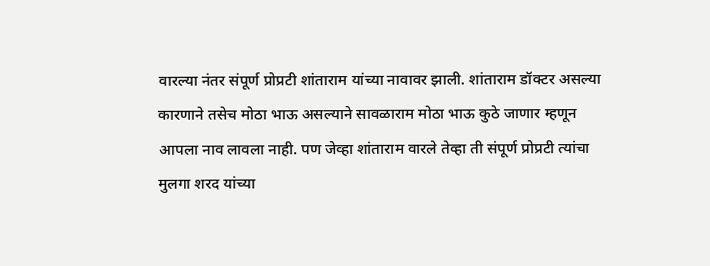वारल्या नंतर संपूर्ण प्रोप्रटी शांताराम यांच्या नावावर झाली. शांताराम डॉक्टर असल्या कारणाने तसेच मोठा भाऊ असल्याने सावळाराम मोठा भाऊ कुठे जाणार म्हणून आपला नाव लावला नाही. पण जेव्हा शांताराम वारले तेव्हा ती संपूर्ण प्रोप्रटी त्यांचा मुलगा शरद यांच्या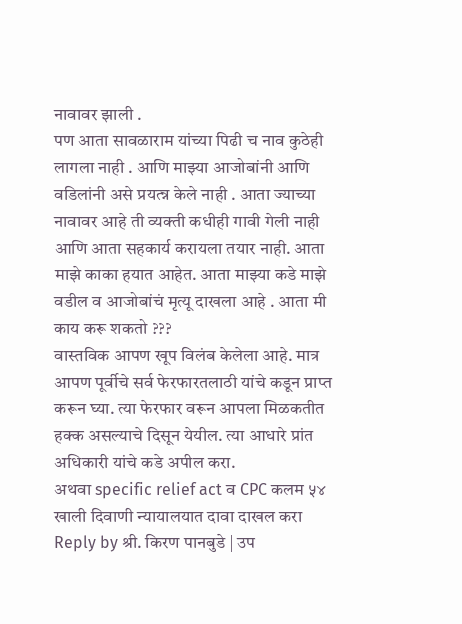नावावर झाली .
पण आता सावळाराम यांच्या पिढी च नाव कुठेही लागला नाही . आणि माझ्या आजोबांनी आणि वडिलांनी असे प्रयत्न्न केले नाही . आता ज्याच्या नावावर आहे ती व्यक्ती कधीही गावी गेली नाही आणि आता सहकार्य करायला तयार नाही. आता माझे काका हयात आहेत. आता माझ्या कडे माझे वडील व आजोबांचं मृत्यू दाखला आहे . आता मी काय करू शकतो ???
वास्तविक आपण खूप विलंब केलेला आहे. मात्र आपण पूर्वीचे सर्व फेरफारतलाठी यांचे कडून प्राप्त करून घ्या. त्या फेरफार वरून आपला मिळकतीत हक्क असल्याचे दिसून येयील. त्या आधारे प्रांत अधिकारी यांचे कडे अपील करा.
अथवा specific relief act व CPC कलम ५४ खाली दिवाणी न्यायालयात दावा दाखल करा
Reply by श्री. किरण पानबुडे | उप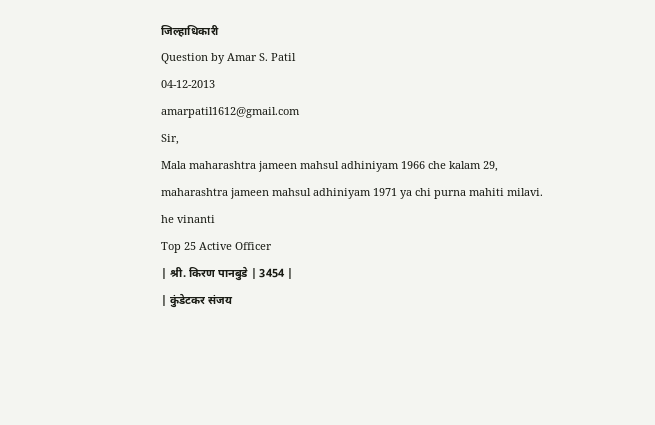जिल्हाधिकारी
Question by Amar S. Patil
04-12-2013
amarpatil1612@gmail.com
Sir,
Mala maharashtra jameen mahsul adhiniyam 1966 che kalam 29,
maharashtra jameen mahsul adhiniyam 1971 ya chi purna mahiti milavi.
he vinanti
Top 25 Active Officer
| श्री. किरण पानबुडे | 3454 |
| कुंडेटकर संजय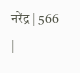नरेंद्र | 566 |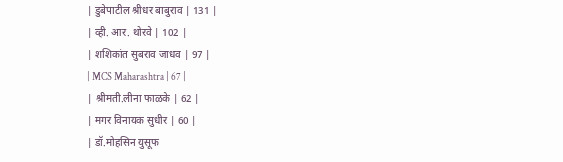| डुबेपाटील श्रीधर बाबुराव | 131 |
| व्ही. आर. थोरवे | 102 |
| शशिकांत सुबराव जाधव | 97 |
| MCS Maharashtra | 67 |
| श्रीमती.लीना फाळके | 62 |
| मगर विनायक सुधीर | 60 |
| डॉ.मोहसिन युसूफ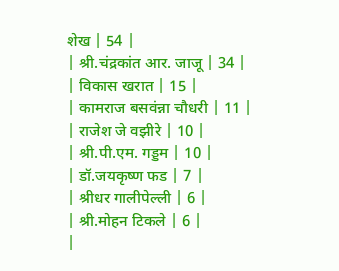शेख | 54 |
| श्री.चंद्रकांत आर. जाजू | 34 |
| विकास खरात | 15 |
| कामराज बसवंन्ना चौधरी | 11 |
| राजेश जे वझीरे | 10 |
| श्री.पी.एम. गड्डम | 10 |
| डॉ.जयकृष्ण फड | 7 |
| श्रीधर गालीपेल्ली | 6 |
| श्री.मोहन टिकले | 6 |
|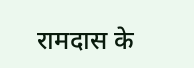रामदास के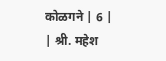कोळगने | 6 |
| श्री. महेश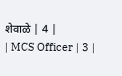शेवाळे | 4 |
| MCS Officer | 3 |